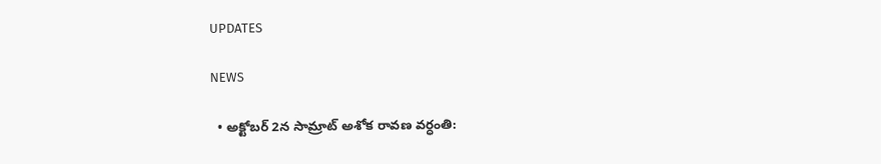UPDATES

NEWS

  • అక్టోబర్ 2న సామ్రాట్ అశోక రావణ వర్ధంతి: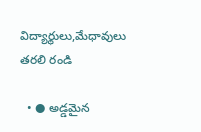విద్యార్థులు,మేధావులు తరలి రండి

  • ● అడ్డమైన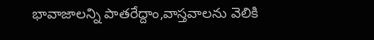భావాజాలన్ని పాతరేద్దాం,వాస్తవాలను వెలికి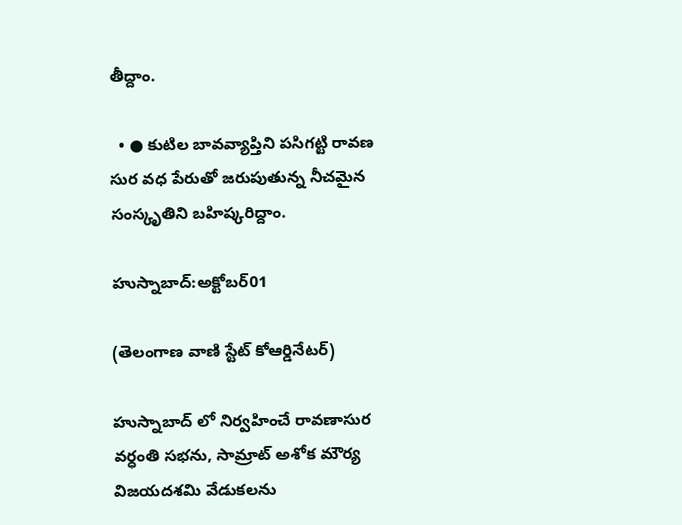తీద్దాం.

  • ● కుటిల బావవ్యాప్తిని పసిగట్టి రావణ సుర వధ పేరుతో జరుపుతున్న నీచమైన సంస్కృతిని బహిష్కరిద్దాం.

హుస్నాబాద్:అక్టోబర్01

(తెలంగాణ వాణి స్టేట్ కోఆర్డినేటర్)

హుస్నాబాద్ లో నిర్వహించే రావణాసుర వర్ధంతి సభను, సామ్రాట్ అశోక మౌర్య విజయదశమి వేడుకలను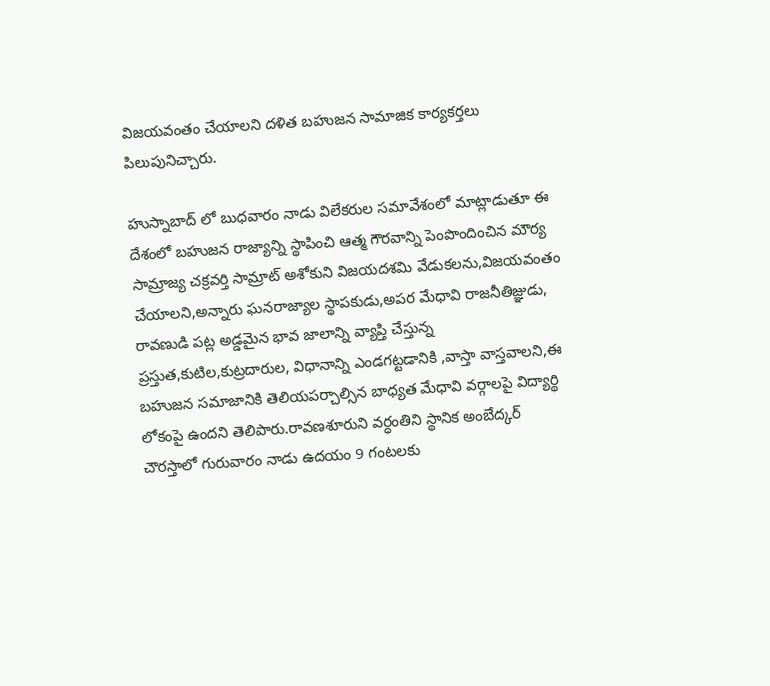విజయవంతం చేయాలని దళిత బహుజన సామాజిక కార్యకర్తలు పిలుపునిచ్చారు.

హుస్నాబాద్ లో బుధవారం నాడు విలేకరుల సమావేశంలో మాట్లాడుతూ ఈ దేశంలో బహుజన రాజ్యాన్ని స్థాపించి ఆత్మ గౌరవాన్ని పెంపొందించిన మౌర్య సామ్రాజ్య చక్రవర్తి సామ్రాట్ అశోకుని విజయదశమి వేడుకలను,విజయవంతం చేయాలని,అన్నారు ఘనరాజ్యాల స్థాపకుడు,అపర మేధావి రాజనీతిజ్ఞుడు, రావణుడి పట్ల అడ్డమైన భావ జాలాన్ని వ్యాప్తి చేస్తున్న ప్రస్తుత,కుటిల,కుట్రదారుల, విధానాన్ని ఎండగట్టడానికి ,వాస్తా వాస్తవాలని,ఈ బహుజన సమాజానికి తెలియపర్చాల్సిన బాధ్యత మేధావి వర్గాలపై విద్యార్థి లోకంపై ఉందని తెలిపారు.రావణశూరుని వర్ధంతిని స్థానిక అంబేద్కర్ చౌరస్తాలో గురువారం నాడు ఉదయం 9 గంటలకు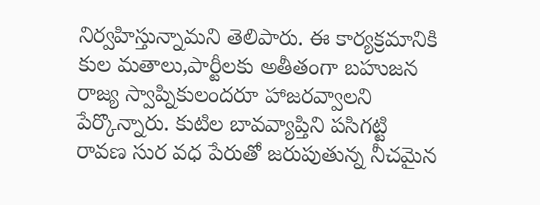నిర్వహిస్తున్నామని తెలిపారు. ఈ కార్యక్రమానికి కుల మతాలు,పార్టీలకు అతీతంగా బహుజన రాజ్య స్వాప్నికులందరూ హాజరవ్వాలని పేర్కొన్నారు. కుటిల బావవ్యాప్తిని పసిగట్టి రావణ సుర వధ పేరుతో జరుపుతున్న నీచమైన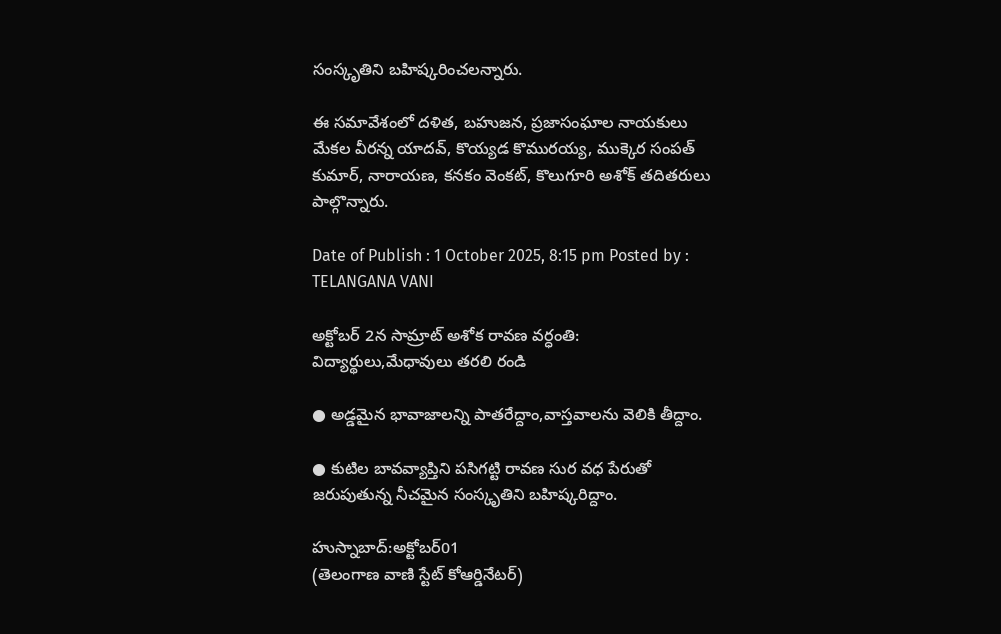సంస్కృతిని బహిష్కరించలన్నారు.

ఈ సమావేశంలో దళిత, బహుజన, ప్రజాసంఘాల నాయకులు మేకల వీరన్న యాదవ్, కొయ్యడ కొమురయ్య, ముక్కెర సంపత్ కుమార్, నారాయణ, కనకం వెంకట్, కొలుగూరి అశోక్ తదితరులు పాల్గొన్నారు.

Date of Publish : 1 October 2025, 8:15 pm Posted by : TELANGANA VANI

అక్టోబర్ 2న సామ్రాట్ అశోక రావణ వర్ధంతి: విద్యార్థులు,మేధావులు తరలి రండి

● అడ్డమైన భావాజాలన్ని పాతరేద్దాం,వాస్తవాలను వెలికి తీద్దాం.

● కుటిల బావవ్యాప్తిని పసిగట్టి రావణ సుర వధ పేరుతో జరుపుతున్న నీచమైన సంస్కృతిని బహిష్కరిద్దాం.

హుస్నాబాద్:అక్టోబర్01
(తెలంగాణ వాణి స్టేట్ కోఆర్డినేటర్)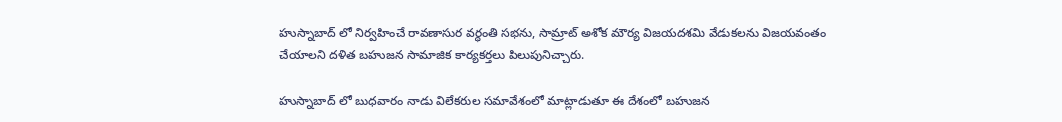హుస్నాబాద్ లో నిర్వహించే రావణాసుర వర్ధంతి సభను, సామ్రాట్ అశోక మౌర్య విజయదశమి వేడుకలను విజయవంతం చేయాలని దళిత బహుజన సామాజిక కార్యకర్తలు పిలుపునిచ్చారు.

హుస్నాబాద్ లో బుధవారం నాడు విలేకరుల సమావేశంలో మాట్లాడుతూ ఈ దేశంలో బహుజన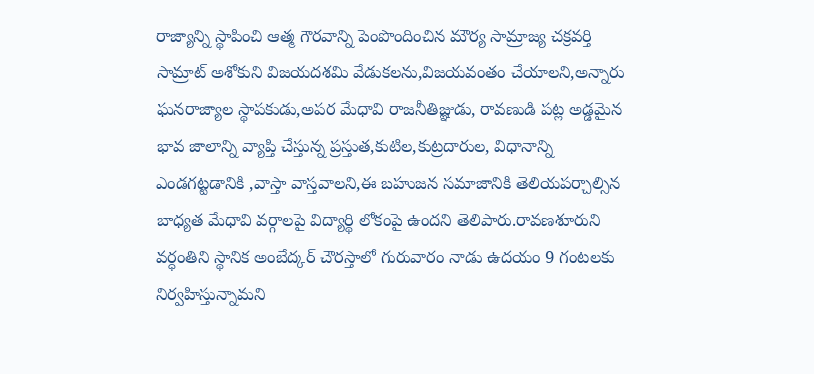రాజ్యాన్ని స్థాపించి ఆత్మ గౌరవాన్ని పెంపొందించిన మౌర్య సామ్రాజ్య చక్రవర్తి సామ్రాట్ అశోకుని విజయదశమి వేడుకలను,విజయవంతం చేయాలని,అన్నారు ఘనరాజ్యాల స్థాపకుడు,అపర మేధావి రాజనీతిజ్ఞుడు, రావణుడి పట్ల అడ్డమైన భావ జాలాన్ని వ్యాప్తి చేస్తున్న ప్రస్తుత,కుటిల,కుట్రదారుల, విధానాన్ని ఎండగట్టడానికి ,వాస్తా వాస్తవాలని,ఈ బహుజన సమాజానికి తెలియపర్చాల్సిన బాధ్యత మేధావి వర్గాలపై విద్యార్థి లోకంపై ఉందని తెలిపారు.రావణశూరుని వర్ధంతిని స్థానిక అంబేద్కర్ చౌరస్తాలో గురువారం నాడు ఉదయం 9 గంటలకు నిర్వహిస్తున్నామని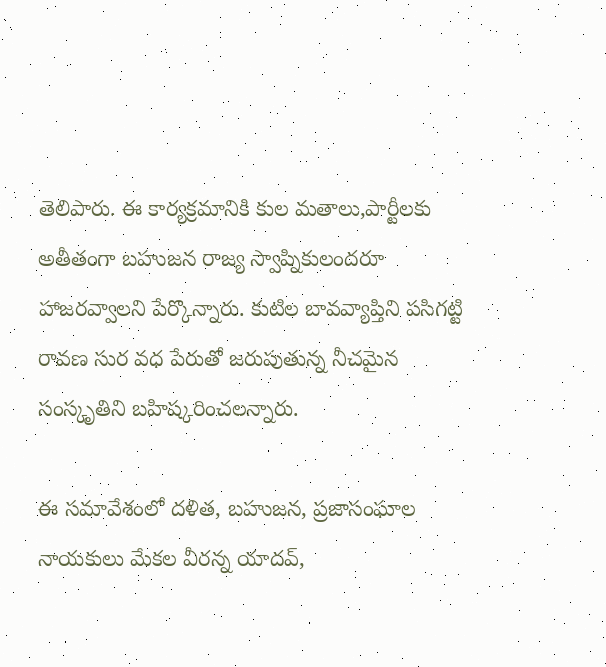తెలిపారు. ఈ కార్యక్రమానికి కుల మతాలు,పార్టీలకు అతీతంగా బహుజన రాజ్య స్వాప్నికులందరూ హాజరవ్వాలని పేర్కొన్నారు. కుటిల బావవ్యాప్తిని పసిగట్టి రావణ సుర వధ పేరుతో జరుపుతున్న నీచమైన సంస్కృతిని బహిష్కరించలన్నారు.

ఈ సమావేశంలో దళిత, బహుజన, ప్రజాసంఘాల నాయకులు మేకల వీరన్న యాదవ్,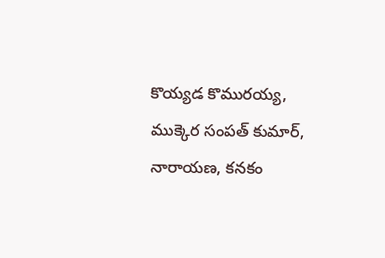కొయ్యడ కొమురయ్య, ముక్కెర సంపత్ కుమార్, నారాయణ, కనకం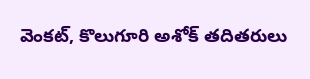వెంకట్, కొలుగూరి అశోక్ తదితరులు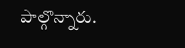పాల్గొన్నారు.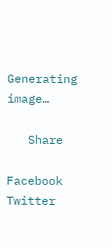Generating image…

   Share

Facebook
Twitter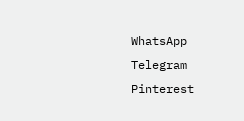WhatsApp
Telegram
Pinterest